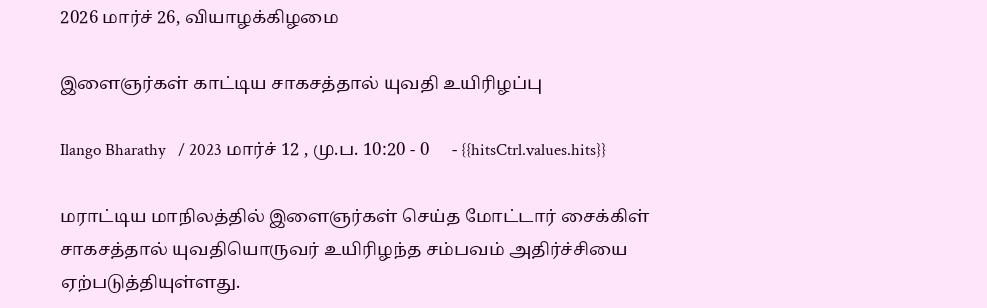2026 மார்ச் 26, வியாழக்கிழமை

இளைஞர்கள் காட்டிய சாகசத்தால் யுவதி உயிரிழப்பு

Ilango Bharathy   / 2023 மார்ச் 12 , மு.ப. 10:20 - 0     - {{hitsCtrl.values.hits}}

மராட்டிய மாநிலத்தில் இளைஞர்கள் செய்த மோட்டார் சைக்கிள் சாகசத்தால் யுவதியொருவர் உயிரிழந்த சம்பவம் அதிர்ச்சியை ஏற்படுத்தியுள்ளது.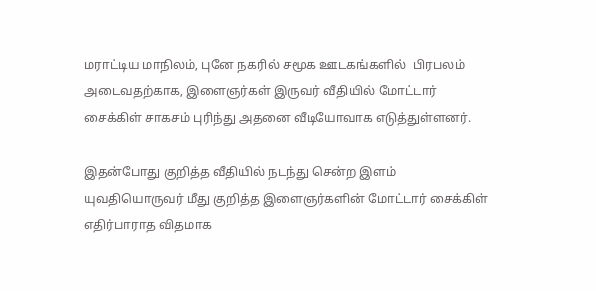மராட்டிய மாநிலம், புனே நகரில் சமூக ஊடகங்களில்  பிரபலம் அடைவதற்காக, இளைஞர்கள் இருவர் வீதியில் மோட்டார் சைக்கிள் சாகசம் புரிந்து அதனை வீடியோவாக எடுத்துள்ளனர்.

இதன்போது குறித்த வீதியில் நடந்து சென்ற இளம் யுவதியொருவர் மீது குறித்த இளைஞர்களின் மோட்டார் சைக்கிள் எதிர்பாராத விதமாக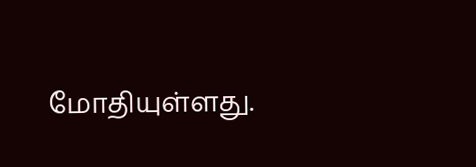மோதியுள்ளது.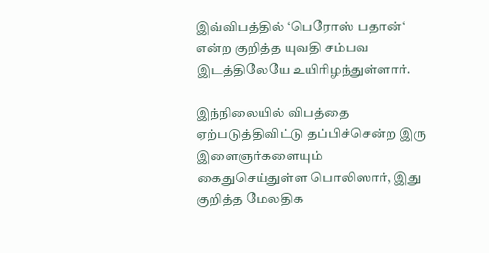இவ்விபத்தில் ‘பெரோஸ் பதான்‘  என்ற குறித்த யுவதி சம்பவ இடத்திலேயே உயிரிழந்துள்ளார்.

இந்நிலையில் விபத்தை ஏற்படுத்திவிட்டு தப்பிச்சென்ற இரு இளைஞர்களையும்  கைதுசெய்துள்ள பொலிஸார், இது குறித்த மேலதிக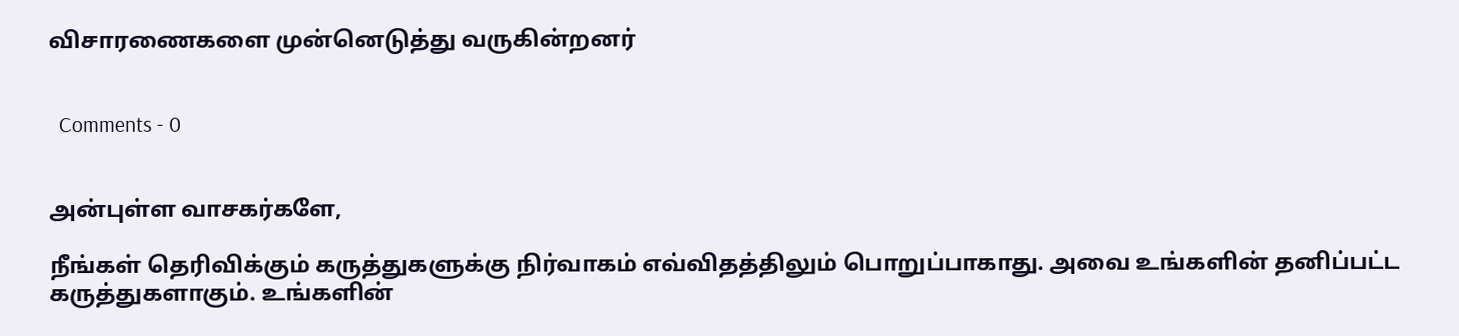விசாரணைகளை முன்னெடுத்து வருகின்றனர்


  Comments - 0


அன்புள்ள வாசகர்களே,

நீங்கள் தெரிவிக்கும் கருத்துகளுக்கு நிர்வாகம் எவ்விதத்திலும் பொறுப்பாகாது. அவை உங்களின் தனிப்பட்ட கருத்துகளாகும். உங்களின்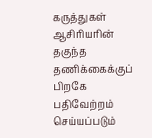கருத்துகள் ஆசிரியரின் தகுந்த தணிக்கைக்குப் பிறகே பதிவேற்றம் செய்யப்படும்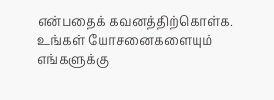என்பதைக் கவனத்திற்கொள்க. உங்கள் யோசனைகளையும் எங்களுக்கு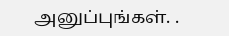அனுப்புங்கள். .